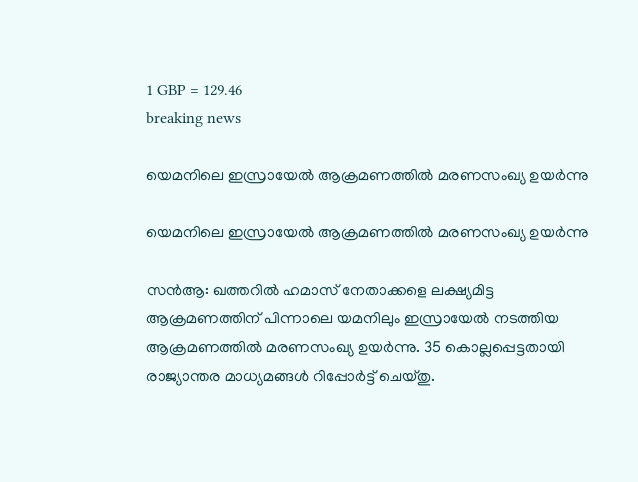1 GBP = 129.46
breaking news

യെമനിലെ ഇസ്രായേൽ ആക്രമണത്തിൽ മരണസംഖ്യ ഉയർന്നു

യെമനിലെ ഇസ്രായേൽ ആക്രമണത്തിൽ മരണസംഖ്യ ഉയർന്നു

സൻആ: ഖത്തറിൽ ഹമാസ് നേതാക്കളെ ലക്ഷ്യമിട്ട ആക്രമണത്തിന് പിന്നാലെ യമനിലും ഇസ്രായേൽ നടത്തിയ ആക്രമണത്തിൽ മരണസംഖ്യ ഉയർന്നു. 35 കൊല്ലപ്പെട്ടതായി രാജ്യാന്തര മാധ്യമങ്ങൾ റിപ്പോർട്ട് ചെയ്തു.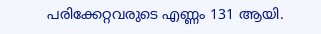പരിക്കേറ്റവരുടെ എണ്ണം 131 ആയി.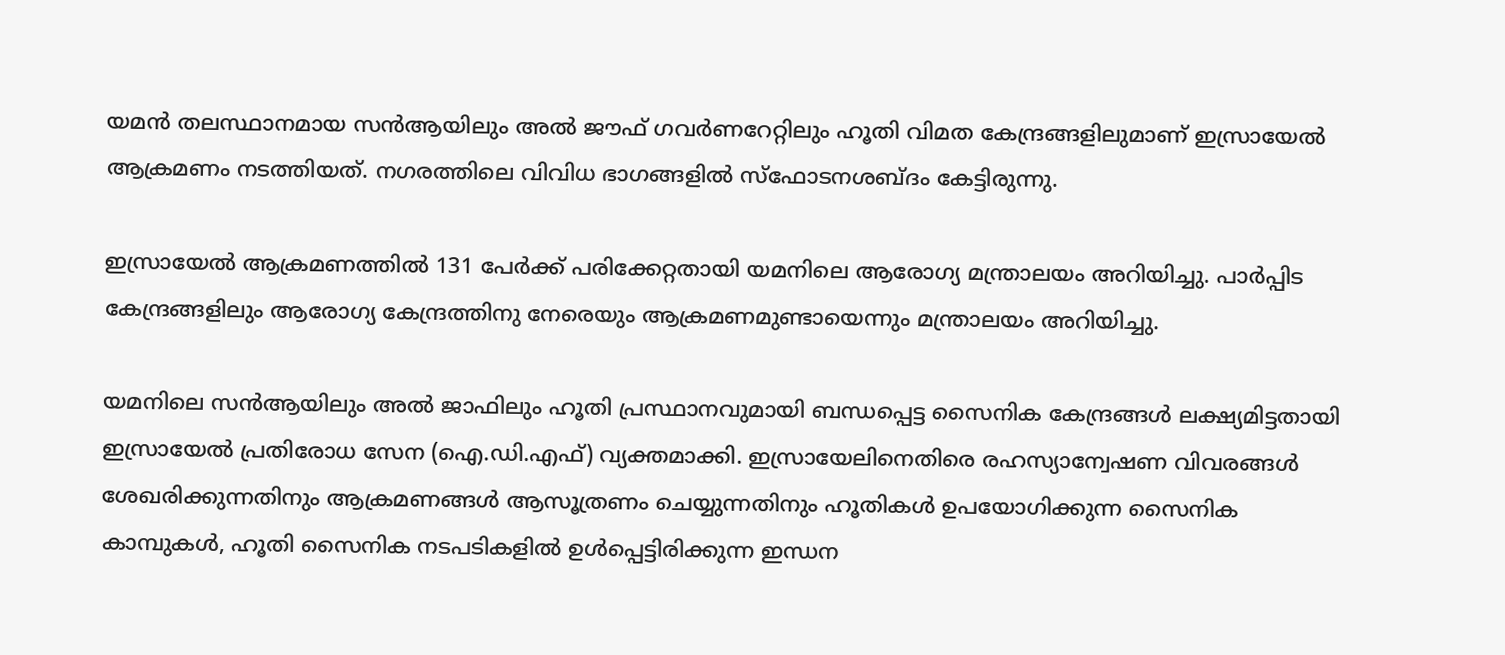യമൻ തലസ്ഥാനമായ സൻആയിലും അൽ ജൗഫ് ഗവർണറേറ്റിലും ഹൂതി വിമത കേന്ദ്രങ്ങളിലുമാണ് ഇസ്രായേൽ ആക്രമണം നടത്തിയത്. നഗരത്തിലെ വിവിധ ഭാഗങ്ങളിൽ സ്ഫോടനശബ്ദം കേട്ടിരുന്നു.

ഇസ്രായേൽ ആക്രമണത്തിൽ 131 പേർക്ക് പരിക്കേറ്റതായി യമനിലെ ആരോഗ്യ മന്ത്രാലയം അറിയിച്ചു. പാർപ്പിട കേന്ദ്രങ്ങളിലും ആരോഗ്യ കേന്ദ്രത്തിനു നേരെയും ആക്രമണമുണ്ടായെന്നും മന്ത്രാലയം അറിയിച്ചു.

യമനിലെ സൻആയിലും അൽ ജാഫിലും ഹൂതി പ്രസ്ഥാനവുമായി ബന്ധപ്പെട്ട സൈനിക കേന്ദ്രങ്ങൾ ലക്ഷ്യമിട്ടതായി ഇസ്രായേൽ പ്രതിരോധ സേന (ഐ.ഡി.എഫ്) വ്യക്തമാക്കി. ഇസ്രായേലിനെതിരെ രഹസ്യാന്വേഷണ വിവരങ്ങൾ ശേഖരിക്കുന്നതിനും ആക്രമണങ്ങൾ ആസൂത്രണം ചെയ്യുന്നതിനും ഹൂതികൾ ഉപയോഗിക്കുന്ന സൈനിക കാമ്പുകൾ, ഹൂതി സൈനിക നടപടികളിൽ ഉൾപ്പെട്ടിരിക്കുന്ന ഇന്ധന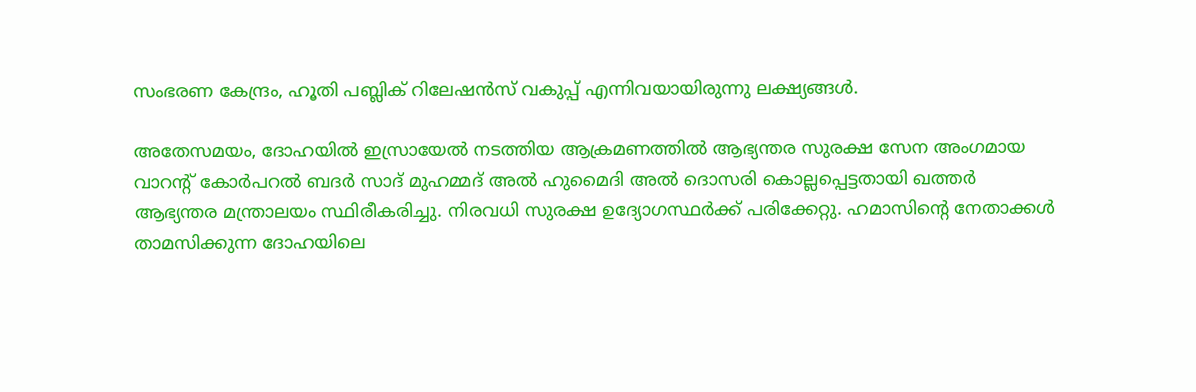സംഭരണ കേന്ദ്രം, ഹൂതി പബ്ലിക് റിലേഷൻസ് വകുപ്പ് എന്നിവയായിരുന്നു ലക്ഷ്യങ്ങൾ.

അതേസമയം, ദോഹയിൽ ഇസ്രായേൽ നടത്തിയ ആക്രമണത്തിൽ ആഭ്യന്തര സുരക്ഷ സേന അംഗമായ വാറന്റ് കോർപറൽ ബദർ സാദ് മുഹമ്മദ് അൽ ഹുമൈദി അൽ ദൊസരി കൊല്ലപ്പെട്ടതായി ഖത്തർ ആഭ്യന്തര മന്ത്രാലയം സ്ഥിരീകരിച്ചു. നിരവധി സുരക്ഷ ഉദ്യോഗസ്ഥർക്ക് പരിക്കേറ്റു. ഹമാസിന്‍റെ നേതാക്കൾ താമസിക്കുന്ന ദോഹയിലെ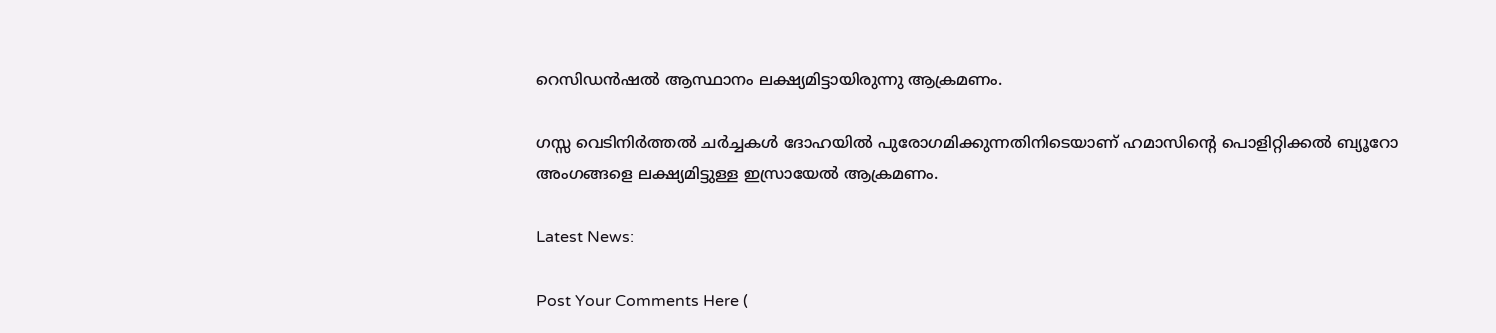റെസിഡൻഷൽ ആസ്ഥാനം ലക്ഷ്യമിട്ടായിരുന്നു ആക്രമണം.

ഗസ്സ വെടിനിർത്തൽ ചർച്ചകൾ ദോഹയിൽ പുരോഗമിക്കുന്നതിനിടെയാണ് ഹമാസിന്റെ പൊളിറ്റിക്കൽ ബ്യൂറോ അംഗങ്ങളെ ലക്ഷ്യമിട്ടുള്ള ഇസ്രായേൽ ആക്രമണം.

Latest News:

Post Your Comments Here (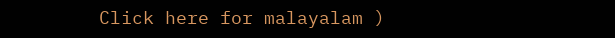Click here for malayalam )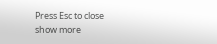Press Esc to close
show more